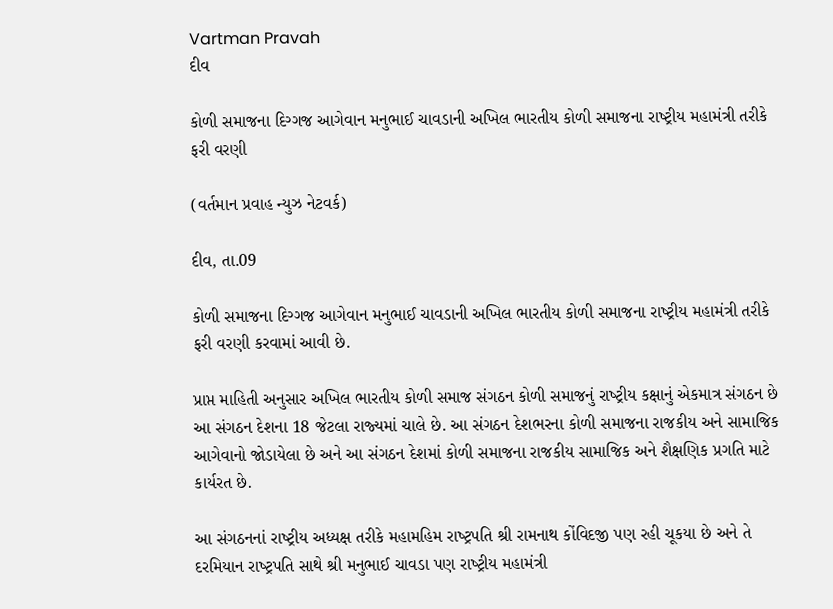Vartman Pravah
દીવ

કોળી સમાજના દિગ્‍ગજ આગેવાન મનુભાઈ ચાવડાની અખિલ ભારતીય કોળી સમાજના રાષ્‍ટ્રીય મહામંત્રી તરીકે ફરી વરણી

(વર્તમાન પ્રવાહ ન્‍યુઝ નેટવર્ક)

દીવ, તા.09

કોળી સમાજના દિગ્‍ગજ આગેવાન મનુભાઈ ચાવડાની અખિલ ભારતીય કોળી સમાજના રાષ્‍ટ્રીય મહામંત્રી તરીકે ફરી વરણી કરવામાં આવી છે.

પ્રાપ્ત માહિતી અનુસાર અખિલ ભારતીય કોળી સમાજ સંગઠન કોળી સમાજનું રાષ્‍ટ્રીય કક્ષાનું એકમાત્ર સંગઠન છે આ સંગઠન દેશના 18 જેટલા રાજ્‍યમાં ચાલે છે. આ સંગઠન દેશભરના કોળી સમાજના રાજકીય અને સામાજિક આગેવાનો જોડાયેલા છે અને આ સંગઠન દેશમાં કોળી સમાજના રાજકીય સામાજિક અને શૈક્ષણિક પ્રગતિ માટે કાર્યરત છે.

આ સંગઠનનાં રાષ્‍ટ્રીય અધ્‍યક્ષ તરીકે મહામહિમ રાષ્‍ટ્રપતિ શ્રી રામનાથ કોંવિદજી પણ રહી ચૂકયા છે અને તે દરમિયાન રાષ્‍ટ્રપતિ સાથે શ્રી મનુભાઈ ચાવડા પણ રાષ્‍ટ્રીય મહામંત્રી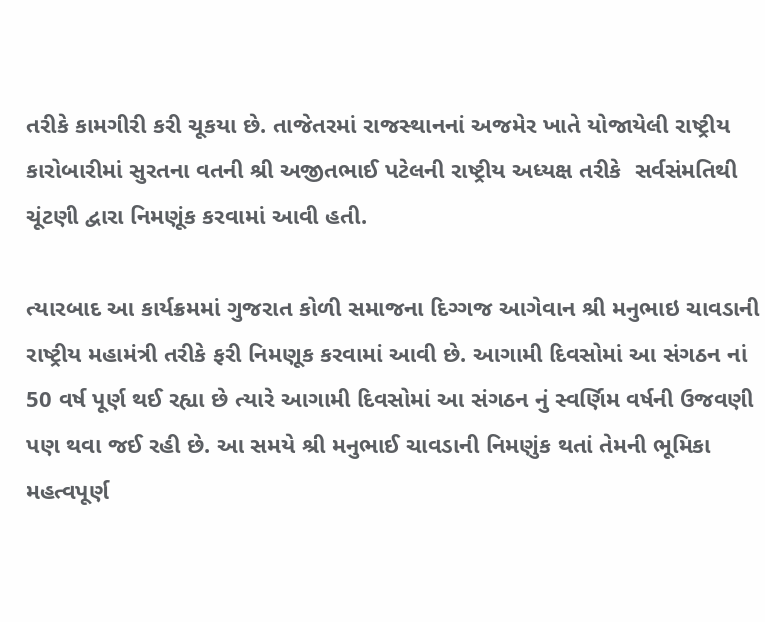તરીકે કામગીરી કરી ચૂકયા છે. તાજેતરમાં રાજસ્‍થાનનાં અજમેર ખાતે યોજાયેલી રાષ્‍ટ્રીય કારોબારીમાં સુરતના વતની શ્રી અજીતભાઈ પટેલની રાષ્‍ટ્રીય અધ્‍યક્ષ તરીકે  સર્વસંમતિથી ચૂંટણી દ્વારા નિમણૂંક કરવામાં આવી હતી.

ત્‍યારબાદ આ કાર્યક્રમમાં ગુજરાત કોળી સમાજના દિગ્‍ગજ આગેવાન શ્રી મનુભાઇ ચાવડાની રાષ્‍ટ્રીય મહામંત્રી તરીકે ફરી નિમણૂક કરવામાં આવી છે. આગામી દિવસોમાં આ સંગઠન નાં 50 વર્ષ પૂર્ણ થઈ રહ્યા છે ત્‍યારે આગામી દિવસોમાં આ સંગઠન નું સ્‍વર્ણિમ વર્ષની ઉજવણી પણ થવા જઈ રહી છે. આ સમયે શ્રી મનુભાઈ ચાવડાની નિમણુંક થતાં તેમની ભૂમિકા મહત્‍વપૂર્ણ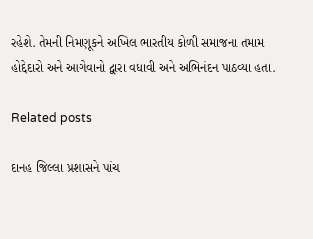રહેશે. તેમની નિમણૂકને અખિલ ભારતીય કોળી સમાજના તમામ હોદ્દેદારો અને આગેવાનો દ્વારા વધાવી અને અભિનંદન પાઠવ્‍યા હતા.

Related posts

દાનહ જિલ્લા પ્રશાસને પાંચ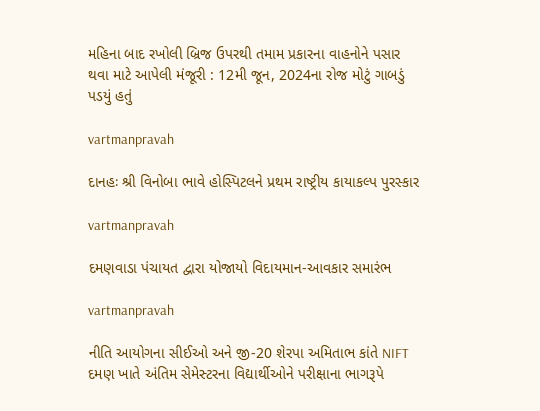મહિના બાદ રખોલી બ્રિજ ઉપરથી તમામ પ્રકારના વાહનોને પસાર થવા માટે આપેલી મંજૂરી : 12મી જૂન, 2024ના રોજ મોટું ગાબડું પડયું હતું

vartmanpravah

દાનહઃ શ્રી વિનોબા ભાવે હોસ્‍પિટલને પ્રથમ રાષ્‍ટ્રીય કાયાકલ્‍પ પુરસ્‍કાર

vartmanpravah

દમણવાડા પંચાયત દ્વારા યોજાયો વિદાયમાન-આવકાર સમારંભ

vartmanpravah

નીતિ આયોગના સીઈઓ અને જી-20 શેરપા અમિતાભ કાંતે NIFT દમણ ખાતે અંતિમ સેમેસ્‍ટરના વિદ્યાર્થીઓને પરીક્ષાના ભાગરૂપે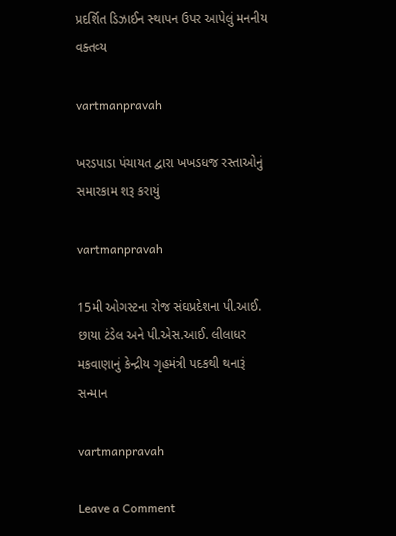પ્રદર્શિત ડિઝાઈન સ્‍થાપન ઉપર આપેલું મનનીય વક્‍તવ્‍ય

vartmanpravah

ખરડપાડા પંચાયત દ્વારા ખખડધજ રસ્‍તાઓનું સમારકામ શરૂ કરાયું

vartmanpravah

15મી ઓગસ્‍ટના રોજ સંઘપ્રદેશના પી.આઈ. છાયા ટંડેલ અને પી.એસ.આઈ. લીલાધર મકવાણાનું કેન્‍દ્રીય ગૃહમંત્રી પદકથી થનારૂં સન્‍માન

vartmanpravah

Leave a Comment